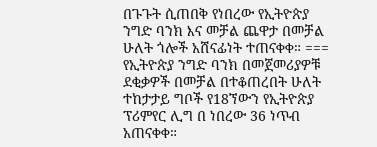በጉጉት ሲጠበቅ የነበረው የኢትዮጵያ ንግድ ባንክ እና መቻል ጨዋታ በመቻል ሁለት ጎሎች አሸናፊነት ተጠናቀቀ። === የኢትዮጵያ ንግድ ባንክ በመጀመሪያዎቹ ደቂቃዎች በመቻል በተቆጠረበት ሁለት ተከታታይ ግቦች የ18ኘውን የኢትዮጵያ ፕሪምየር ሊግ በ ነበረው 36 ነጥብ አጠናቀቀ።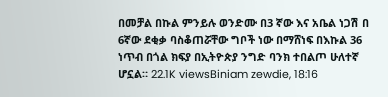በመቻል በኩል ምንይሉ ወንድሙ በ3 ኛው እና አቤል ነጋሽ በ 6ኛው ደቂቃ ባስቆጠሯቸው ግቦች ነው በማሸነፍ በእኩል 36 ነጥብ በጎል ክፍያ በኢትዮጵያ ንግድ ባንክ ተበልጦ ሁለተኛ ሆኗል። 22.1K viewsBiniam zewdie, 18:16